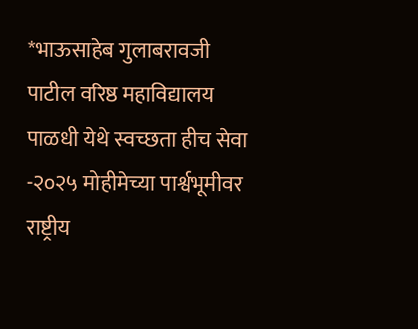*भाऊसाहेब गुलाबरावजी पाटील वरिष्ठ महाविद्यालय पाळधी येथे स्वच्छता हीच सेवा -२०२५ मोहीमेच्या पार्श्वभूमीवर राष्ट्रीय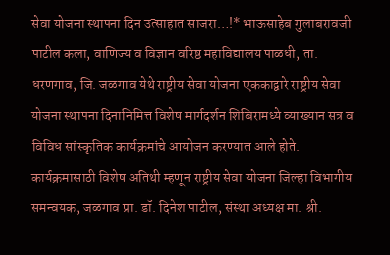सेवा योजना स्थापना दिन उत्साहात साजरा…!* भाऊसाहेब गुलाबरावजी पाटील कला, वाणिज्य व विज्ञान वरिष्ठ महाविद्यालय पाळधी, ता. धरणगाव, जि. जळगाव येथे राष्ट्रीय सेवा योजना एककाद्वारे राष्ट्रीय सेवा योजना स्थापना दिनानिमित्त विशेष मार्गदर्शन शिबिरामध्ये व्याख्यान सत्र व विविध सांस्कृतिक कार्यक्रमांचे आयोजन करण्यात आले होते. कार्यक्रमासाठी विशेष अतिथी म्हणून राष्ट्रीय सेवा योजना जिल्हा विभागीय समन्वयक, जळगाव प्रा. डॉ. दिनेश पाटील, संस्था अध्यक्ष मा. श्री.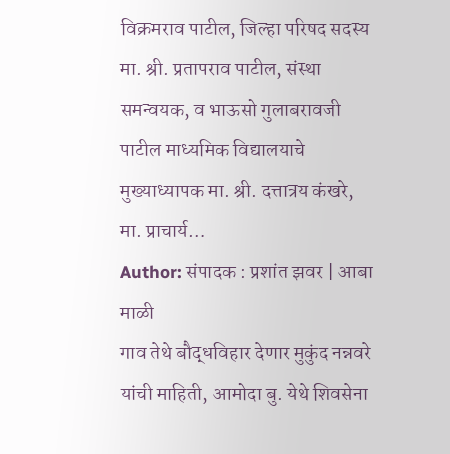विक्रमराव पाटील, जिल्हा परिषद सदस्य मा. श्री. प्रतापराव पाटील, संस्था समन्वयक, व भाऊसो गुलाबरावजी पाटील माध्यमिक विद्यालयाचे मुख्याध्यापक मा. श्री. दत्तात्रय कंखरे, मा. प्राचार्य…
Author: संपादक : प्रशांत झवर | आबा माळी
गाव तेथे बौद्धविहार देणार मुकुंद नन्नवरे यांची माहिती, आमोदा बु. येथे शिवसेना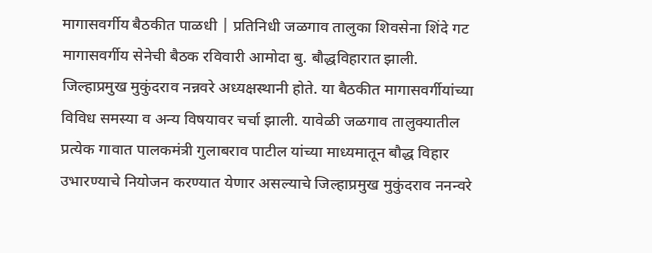मागासवर्गीय बैठकीत पाळधी | प्रतिनिधी जळगाव तालुका शिवसेना शिंदे गट मागासवर्गीय सेनेची बैठक रविवारी आमोदा बु. बौद्धविहारात झाली. जिल्हाप्रमुख मुकुंदराव नन्नवरे अध्यक्षस्थानी होते. या बैठकीत मागासवर्गीयांच्या विविध समस्या व अन्य विषयावर चर्चा झाली. यावेळी जळगाव तालुक्यातील प्रत्येक गावात पालकमंत्री गुलाबराव पाटील यांच्या माध्यमातून बौद्ध विहार उभारण्याचे नियोजन करण्यात येणार असल्याचे जिल्हाप्रमुख मुकुंदराव ननन्वरे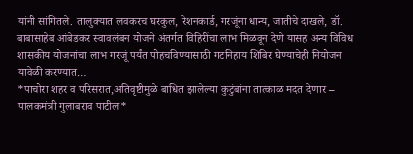यांनी सांगितले. तालुक्यात लवकरच घरकुल, रेशनकार्ड, गरजूंना धान्य, जातीचे दाखले, डॉ. बाबासाहेब आंबेडकर स्वावलंबन योजने अंतर्गत विहिरींचा लाभ मिळवून देणे यासह अन्य विविध शासकीय योजनांचा लाभ गरजूं पर्यंत पोहचविण्यासाठी गटनिहाय शिबिर घेण्याचेही नियोजन यावेळी करण्यात…
*पाचोरा शहर व परिसरात,अतिवृष्टीमुळे बाधित झालेल्या कुटुंबांना तात्काळ मदत देणार – पालकमंत्री गुलाबराव पाटील*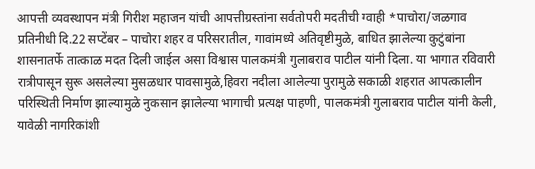आपत्ती व्यवस्थापन मंत्री गिरीश महाजन यांची आपत्तीग्रस्तांना सर्वतोपरी मदतीची ग्वाही *पाचोरा/जळगाव प्रतिनीधी दि.22 सप्टेंबर – पाचोरा शहर व परिसरातील, गावांमध्ये अतिवृष्टीमुळे, बाधित झालेल्या कुटुंबांना शासनातर्फे तात्काळ मदत दिली जाईल असा विश्वास पालकमंत्री गुलाबराव पाटील यांनी दिला. या भागात रविवारी रात्रीपासून सुरू असलेल्या मुसळधार पावसामुळे,हिवरा नदीला आलेल्या पुरामुळे सकाळी शहरात आपत्कालीन परिस्थिती निर्माण झाल्यामुळे नुकसान झालेल्या भागाची प्रत्यक्ष पाहणी, पालकमंत्री गुलाबराव पाटील यांनी केली, यावेळी नागरिकांशी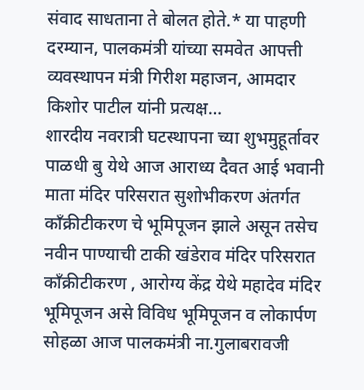संवाद साधताना ते बोलत होते.* या पाहणी दरम्यान, पालकमंत्री यांच्या समवेत आपत्ती व्यवस्थापन मंत्री गिरीश महाजन, आमदार किशोर पाटील यांनी प्रत्यक्ष…
शारदीय नवरात्री घटस्थापना च्या शुभमुहूर्तावर पाळधी बु येथे आज आराध्य दैवत आई भवानी माता मंदिर परिसरात सुशोभीकरण अंतर्गत काँक्रीटीकरण चे भूमिपूजन झाले असून तसेच नवीन पाण्याची टाकी खंडेराव मंदिर परिसरात काँक्रीटीकरण , आरोग्य केंद्र येथे महादेव मंदिर भूमिपूजन असे विविध भूमिपूजन व लोकार्पण सोहळा आज पालकमंत्री ना.गुलाबरावजी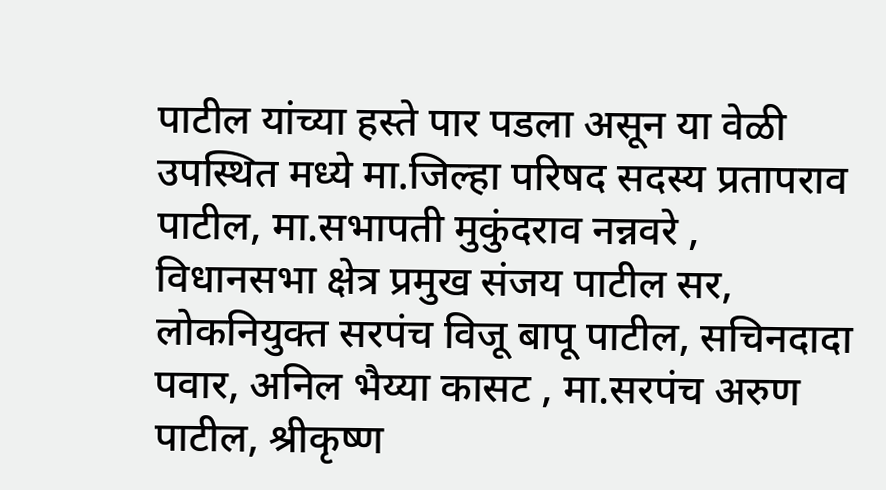पाटील यांच्या हस्ते पार पडला असून या वेळी उपस्थित मध्ये मा.जिल्हा परिषद सदस्य प्रतापराव पाटील, मा.सभापती मुकुंदराव नन्नवरे , विधानसभा क्षेत्र प्रमुख संजय पाटील सर, लोकनियुक्त सरपंच विजू बापू पाटील, सचिनदादा पवार, अनिल भैय्या कासट , मा.सरपंच अरुण पाटील, श्रीकृष्ण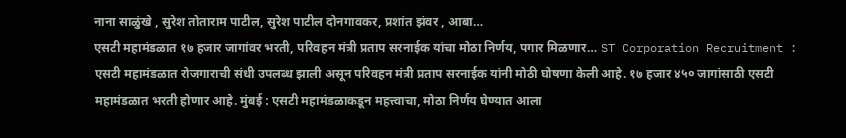नाना साळुंखे , सुरेश तोताराम पाटील, सुरेश पाटील दोनगावकर, प्रशांत झंवर , आबा…
एसटी महामंडळात १७ हजार जागांवर भरती, परिवहन मंत्री प्रताप सरनाईक यांचा मोठा निर्णय, पगार मिळणार… ST Corporation Recruitment : एसटी महामंडळात रोजगाराची संधी उपलब्ध झाली असून परिवहन मंत्री प्रताप सरनाईक यांनी मोठी घोषणा केली आहे. १७ हजार ४५० जागांसाठी एसटी महामंडळात भरती होणार आहे. मुंबई : एसटी महामंडळाकडून महत्त्वाचा, मोठा निर्णय घेण्यात आला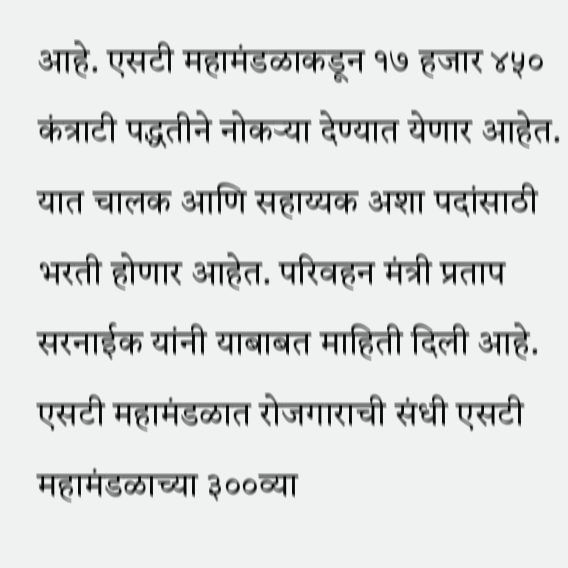आहे. एसटी महामंडळाकडून १७ हजार ४५० कंत्राटी पद्धतीने नोकऱ्या देण्यात येणार आहेत. यात चालक आणि सहाय्यक अशा पदांसाठी भरती होणार आहेत. परिवहन मंत्री प्रताप सरनाईक यांनी याबाबत माहिती दिली आहे. एसटी महामंडळात रोजगाराची संधी एसटी महामंडळाच्या ३००व्या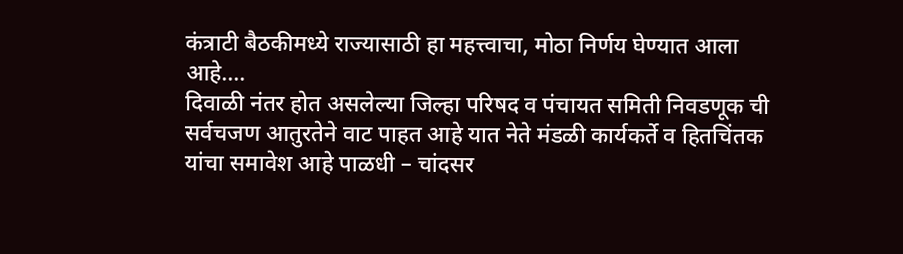कंत्राटी बैठकीमध्ये राज्यासाठी हा महत्त्वाचा, मोठा निर्णय घेण्यात आला आहे.…
दिवाळी नंतर होत असलेल्या जिल्हा परिषद व पंचायत समिती निवडणूक ची सर्वचजण आतुरतेने वाट पाहत आहे यात नेते मंडळी कार्यकर्ते व हितचिंतक यांचा समावेश आहे पाळधी – चांदसर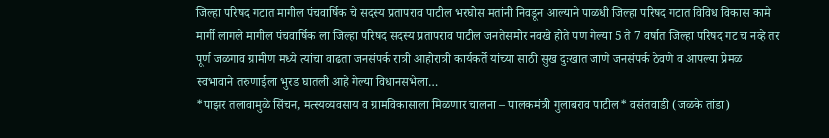जिल्हा परिषद गटात मागील पंचवार्षिक चे सदस्य प्रतापराव पाटील भरघोस मतांनी निवडून आल्याने पाळधी जिल्हा परिषद गटात विविध विकास कामे मार्गी लागले मागील पंचवार्षिक ला जिल्हा परिषद सदस्य प्रतापराव पाटील जनतेसमोर नवखे होते पण गेल्या 5 ते 7 वर्षात जिल्हा परिषद गट च नव्हे तर पूर्ण जळगाव ग्रामीण मध्ये त्यांचा वाढता जनसंपर्क रात्री आहोरात्री कार्यकर्ते यांच्या साठी सुख दुःखात जाणे जनसंपर्क ठेवणे व आपल्या प्रेमळ स्वभावाने तरुणाईला भुरड घातली आहे गेल्या विधानसभेला…
*पाझर तलावामुळे सिंचन, मत्स्यव्यवसाय व ग्रामविकासाला मिळणार चालना – पालकमंत्री गुलाबराव पाटील* वसंतवाडी (जळके तांडा)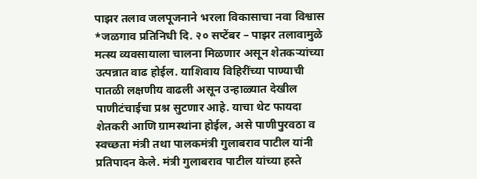पाझर तलाव जलपूजनाने भरला विकासाचा नवा विश्वास *जळगाव प्रतिनिधी दि. २० सप्टेंबर – पाझर तलावामुळे मत्स्य व्यवसायाला चालना मिळणार असून शेतकऱ्यांच्या उत्पन्नात वाढ होईल. याशिवाय विहिरींच्या पाण्याची पातळी लक्षणीय वाढली असून उन्हाळ्यात देखील पाणीटंचाईचा प्रश्न सुटणार आहे. याचा थेट फायदा शेतकरी आणि ग्रामस्थांना होईल, असे पाणीपुरवठा व स्वच्छता मंत्री तथा पालकमंत्री गुलाबराव पाटील यांनी प्रतिपादन केले. मंत्री गुलाबराव पाटील यांच्या हस्ते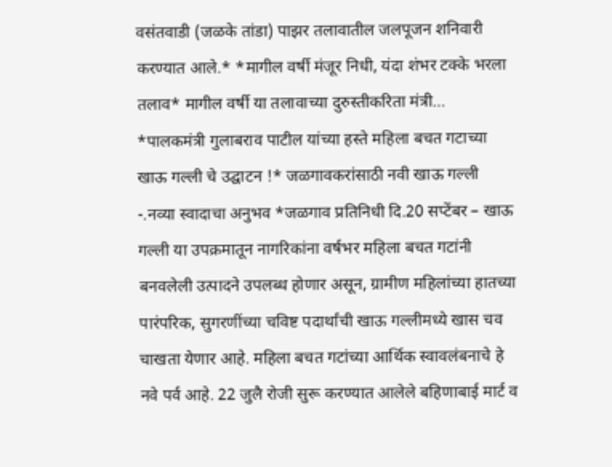वसंतवाडी (जळके तांडा) पाझर तलावातील जलपूजन शनिवारी करण्यात आले.* *मागील वर्षी मंजूर निधी, यंदा शंभर टक्के भरला तलाव* मागील वर्षी या तलावाच्या दुरुस्तीकरिता मंत्री…
*पालकमंत्री गुलाबराव पाटील यांच्या हस्ते महिला बचत गटाच्या खाऊ गल्ली चे उद्घाटन !* जळगावकरांसाठी नवी खाऊ गल्ली -.नव्या स्वादाचा अनुभव *जळगाव प्रतिनिधी दि.20 सप्टेंबर – खाऊ गल्ली या उपक्रमातून नागरिकांना वर्षभर महिला बचत गटांनी बनवलेली उत्पादने उपलब्ध होणार असून, ग्रामीण महिलांच्या हातच्या पारंपरिक, सुगरणींच्या चविष्ट पदार्थांची खाऊ गल्लीमध्ये खास चव चाखता येणार आहे. महिला बचत गटांच्या आर्थिक स्वावलंबनाचे हे नवे पर्व आहे. 22 जुलै रोजी सुरू करण्यात आलेले बहिणाबाई मार्ट व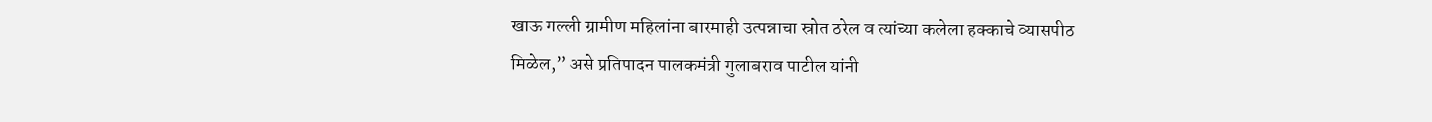खाऊ गल्ली ग्रामीण महिलांना बारमाही उत्पन्नाचा स्रोत ठरेल व त्यांच्या कलेला हक्काचे व्यासपीठ मिळेल,” असे प्रतिपादन पालकमंत्री गुलाबराव पाटील यांनी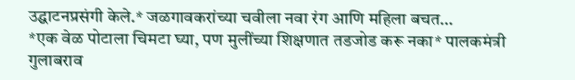उद्घाटनप्रसंगी केले.* जळगावकरांच्या चवीला नवा रंग आणि महिला बचत…
*एक वेळ पोटाला चिमटा घ्या, पण मुलींच्या शिक्षणात तडजोड करू नका* पालकमंत्री गुलाबराव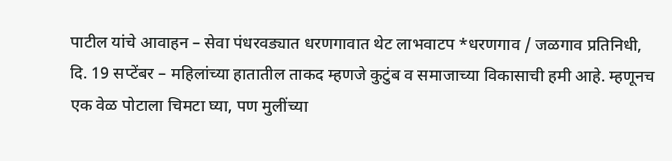पाटील यांचे आवाहन – सेवा पंधरवड्यात धरणगावात थेट लाभवाटप *धरणगाव / जळगाव प्रतिनिधी, दि. 19 सप्टेंबर – महिलांच्या हातातील ताकद म्हणजे कुटुंब व समाजाच्या विकासाची हमी आहे. म्हणूनच एक वेळ पोटाला चिमटा घ्या, पण मुलींच्या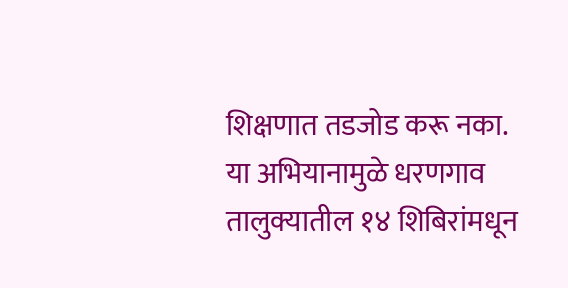शिक्षणात तडजोड करू नका. या अभियानामुळे धरणगाव तालुक्यातील १४ शिबिरांमधून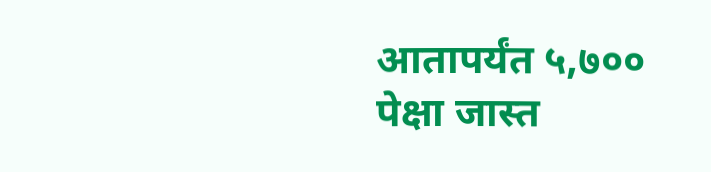आतापर्यंत ५,७०० पेक्षा जास्त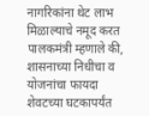नागरिकांना थेट लाभ मिळाल्याचे नमूद करत पालकमंत्री म्हणाले की, शासनाच्या निधीचा व योजनांचा फायदा शेवटच्या घटकापर्यंत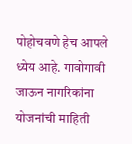पोहोचवणे हेच आपले ध्येय आहे. गावोगावी जाऊन नागरिकांना योजनांची माहिती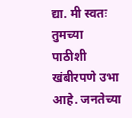द्या. मी स्वतः तुमच्या पाठीशी खंबीरपणे उभा आहे. जनतेच्या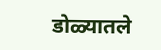डोळ्यातले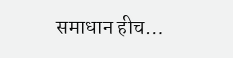समाधान हीच…